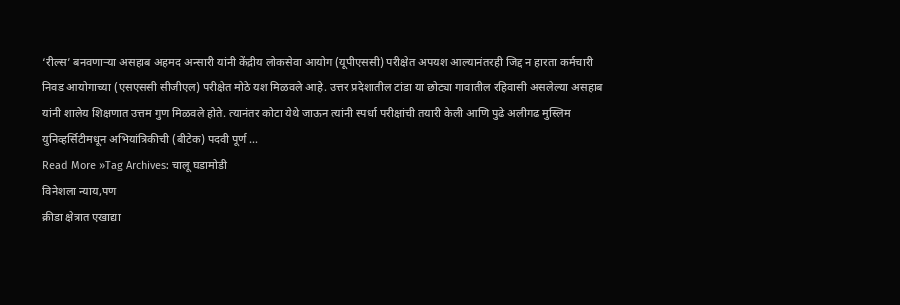‘रील्स’ बनवणाऱ्या असहाब अहमद अन्सारी यांनी केंद्रीय लोकसेवा आयोग (यूपीएससी) परीक्षेत अपयश आल्यानंतरही जिद्द न हारता कर्मचारी निवड आयोगाच्या (एसएससी सीजीएल) परीक्षेत मोठे यश मिळवले आहे. उत्तर प्रदेशातील टांडा या छोट्या गावातील रहिवासी असलेल्या असहाब यांनी शालेय शिक्षणात उत्तम गुण मिळवले होते. त्यानंतर कोटा येथे जाऊन त्यांनी स्पर्धा परीक्षांची तयारी केली आणि पुढे अलीगढ मुस्लिम युनिव्हर्सिटीमधून अभियांत्रिकीची (बीटेक) पदवी पूर्ण …
Read More »Tag Archives: चालू घडामोडी
विनेशला न्याय,पण
क्रीडा क्षेत्रात एखाद्या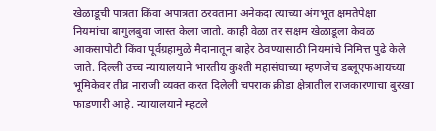खेळाडूची पात्रता किंवा अपात्रता ठरवताना अनेकदा त्याच्या अंगभूत क्षमतेपेक्षा नियमांचा बागुलबुवा जास्त केला जातो. काही वेळा तर सक्षम खेळाडूला केवळ आकसापोटी किंवा पूर्वग्रहामुळे मैदानातून बाहेर ठेवण्यासाठी नियमांचे निमित्त पुढे केले जाते. दिल्ली उच्च न्यायालयाने भारतीय कुश्ती महासंघाच्या म्हणजेच डब्लूएफआयच्या भूमिकेवर तीव्र नाराजी व्यक्त करत दिलेली चपराक क्रीडा क्षेत्रातील राजकारणाचा बुरखा फाडणारी आहे. न्यायालयाने म्हटले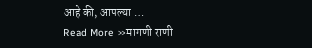आहे की, आपल्या …
Read More »मागणी राणी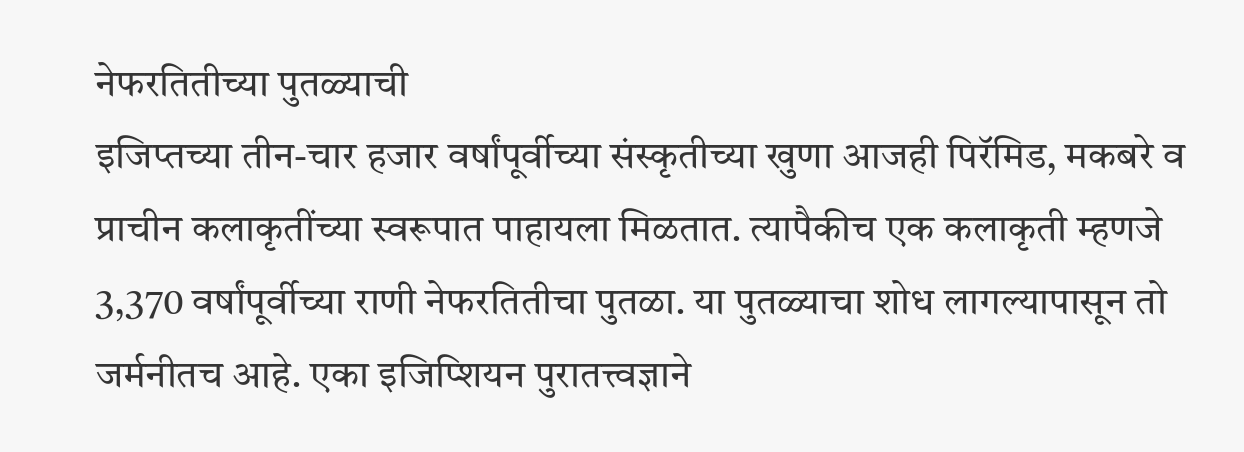नेफरतितीच्या पुतळ्याची
इजिप्तच्या तीन-चार हजार वर्षांपूर्वीच्या संस्कृतीच्या खुणा आजही पिरॅमिड, मकबरे व प्राचीन कलाकृतींच्या स्वरूपात पाहायला मिळतात. त्यापैकीच एक कलाकृती म्हणजे 3,370 वर्षांपूर्वीच्या राणी नेफरतितीचा पुतळा. या पुतळ्याचा शोध लागल्यापासून तो जर्मनीतच आहे. एका इजिप्शियन पुरातत्त्वज्ञाने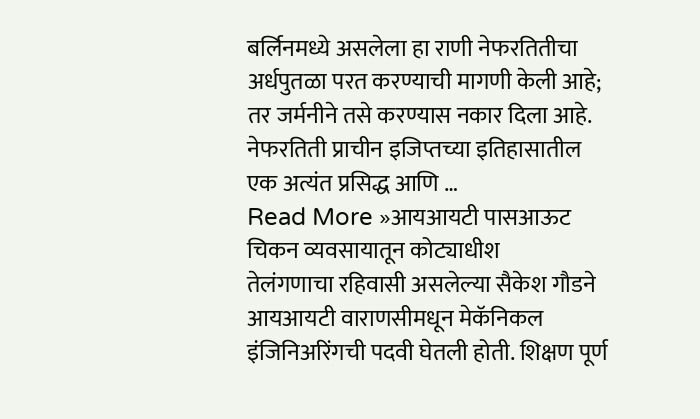बर्लिनमध्ये असलेला हा राणी नेफरतितीचा अर्धपुतळा परत करण्याची मागणी केली आहे; तर जर्मनीने तसे करण्यास नकार दिला आहे. नेफरतिती प्राचीन इजिप्तच्या इतिहासातील एक अत्यंत प्रसिद्ध आणि …
Read More »आयआयटी पासआऊट चिकन व्यवसायातून कोट्याधीश
तेलंगणाचा रहिवासी असलेल्या सैकेश गौडने आयआयटी वाराणसीमधून मेकॅनिकल इंजिनिअरिंगची पदवी घेतली होती. शिक्षण पूर्ण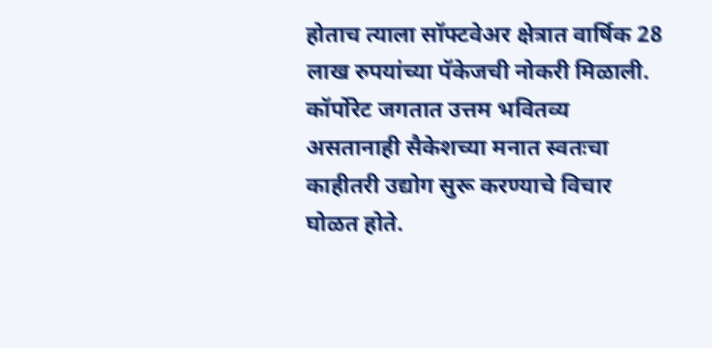होताच त्याला सॉफ्टवेअर क्षेत्रात वार्षिक 28 लाख रुपयांच्या पॅकेजची नोकरी मिळाली. कॉर्पोरेट जगतात उत्तम भवितव्य असतानाही सैकेशच्या मनात स्वतःचा काहीतरी उद्योग सुरू करण्याचे विचार घोळत होते.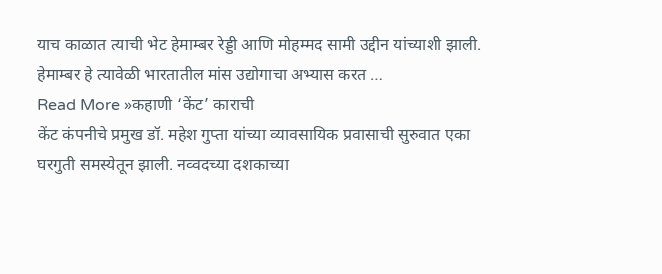याच काळात त्याची भेट हेमाम्बर रेड्डी आणि मोहम्मद सामी उद्दीन यांच्याशी झाली. हेमाम्बर हे त्यावेळी भारतातील मांस उद्योगाचा अभ्यास करत …
Read More »कहाणी ‘केंट’ काराची
केंट कंपनीचे प्रमुख डॉ. महेश गुप्ता यांच्या व्यावसायिक प्रवासाची सुरुवात एका घरगुती समस्येतून झाली. नव्वदच्या दशकाच्या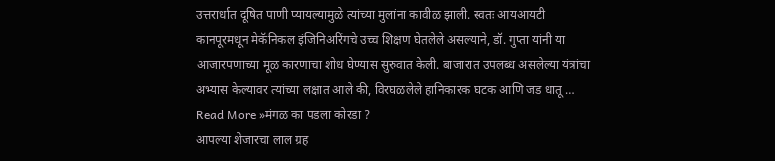उत्तरार्धात दूषित पाणी प्यायल्यामुळे त्यांच्या मुलांना कावीळ झाली. स्वतः आयआयटी कानपूरमधून मेकॅनिकल इंजिनिअरिंगचे उच्च शिक्षण घेतलेले असल्याने, डॉ. गुप्ता यांनी या आजारपणाच्या मूळ कारणाचा शोध घेण्यास सुरुवात केली. बाजारात उपलब्ध असलेल्या यंत्रांचा अभ्यास केल्यावर त्यांच्या लक्षात आले की, विरघळलेले हानिकारक घटक आणि जड धातू …
Read More »मंगळ का पडला कोरडा ?
आपल्या शेजारचा लाल ग्रह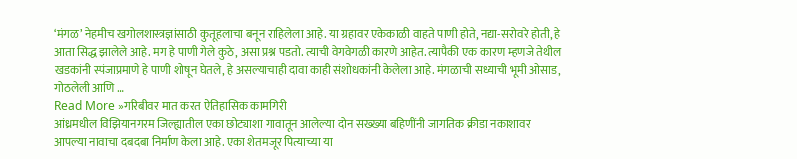‘मंगळ’ नेहमीच खगोलशास्त्रज्ञांसाठी कुतूहलाचा बनून राहिलेला आहे. या ग्रहावर एकेकाळी वाहते पाणी होते, नद्या-सरोवरे होती, हे आता सिद्ध झालेले आहे. मग हे पाणी गेले कुठे, असा प्रश्न पडतो. त्याची वेगवेगळी कारणे आहेत. त्यापैकी एक कारण म्हणजे तेथील खडकांनी स्पंजाप्रमाणे हे पाणी शोषून घेतले, हे असल्याचाही दावा काही संशोधकांनी केलेला आहे. मंगळाची सध्याची भूमी ओसाड, गोठलेली आणि …
Read More »गरिबीवर मात करत ऐतिहासिक कामगिरी
आंध्रमधील विझियानगरम जिल्ह्यातील एका छोट्याशा गावातून आलेल्या दोन सख्ख्या बहिणींनी जागतिक क्रीडा नकाशावर आपल्या नावाचा दबदबा निर्माण केला आहे. एका शेतमजूर पित्याच्या या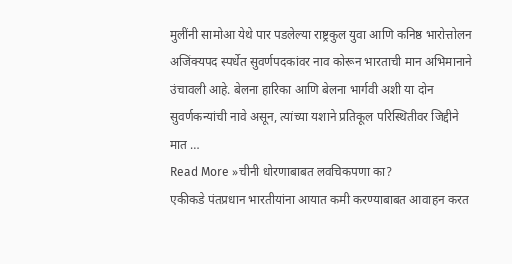मुलींनी सामोआ येथे पार पडलेल्या राष्ट्रकुल युवा आणि कनिष्ठ भारोत्तोलन अजिंक्यपद स्पर्धेत सुवर्णपदकांवर नाव कोरून भारताची मान अभिमानाने उंचावली आहे. बेलना हारिका आणि बेलना भार्गवी अशी या दोन सुवर्णकन्यांची नावे असून, त्यांच्या यशाने प्रतिकूल परिस्थितीवर जिद्दीने मात …
Read More »चीनी धोरणाबाबत लवचिकपणा का?
एकीकडे पंतप्रधान भारतीयांना आयात कमी करण्याबाबत आवाहन करत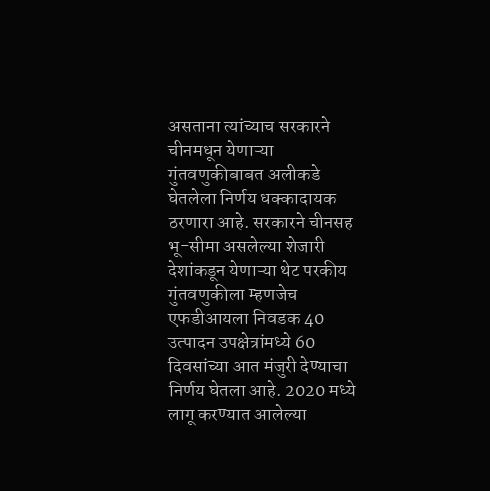असताना त्यांच्याच सरकारने चीनमधून येणाऱ्या गुंतवणुकीबाबत अलीकडे घेतलेला निर्णय धक्कादायक ठरणारा आहे. सरकारने चीनसह भू-सीमा असलेल्या शेजारी देशांकडून येणाऱ्या थेट परकीय गुंतवणुकीला म्हणजेच एफडीआयला निवडक 40 उत्पादन उपक्षेत्रांमध्ये 60 दिवसांच्या आत मंजुरी देण्याचा निर्णय घेतला आहे. 2020 मध्ये लागू करण्यात आलेल्या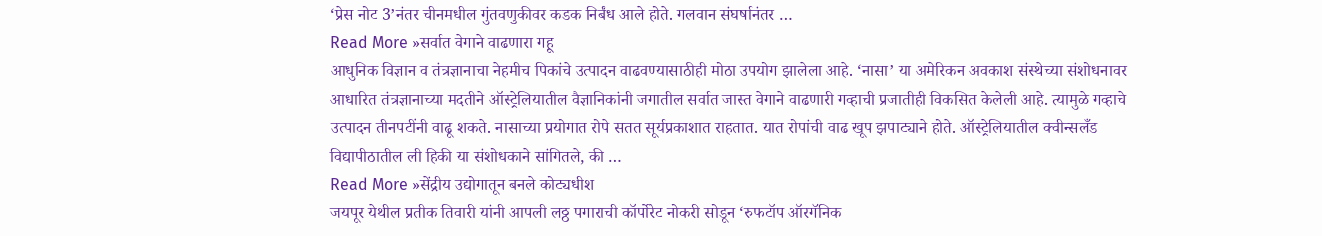‘प्रेस नोट 3’नंतर चीनमधील गुंतवणुकीवर कडक निर्बंध आले होते. गलवान संघर्षानंतर …
Read More »सर्वात वेगाने वाढणारा गहू
आधुनिक विज्ञान व तंत्रज्ञानाचा नेहमीच पिकांचे उत्पादन वाढवण्यासाठीही मोठा उपयोग झालेला आहे. ‘नासा’ या अमेरिकन अवकाश संस्थेच्या संशोधनावर आधारित तंत्रज्ञानाच्या मदतीने ऑस्ट्रेलियातील वैज्ञानिकांनी जगातील सर्वात जास्त वेगाने वाढणारी गव्हाची प्रजातीही विकसित केलेली आहे. त्यामुळे गव्हाचे उत्पादन तीनपटींनी वाढू शकते. नासाच्या प्रयोगात रोपे सतत सूर्यप्रकाशात राहतात. यात रोपांची वाढ खूप झपाट्याने होते. ऑस्ट्रेलियातील क्वीन्सलँड विद्यापीठातील ली हिकी या संशोधकाने सांगितले, की …
Read More »सेंद्रीय उद्योगातून बनले कोट्यधीश
जयपूर येथील प्रतीक तिवारी यांनी आपली लठ्ठ पगाराची कॉर्पोरेट नोकरी सोडून ‘रुफटॉप ऑरगॅनिक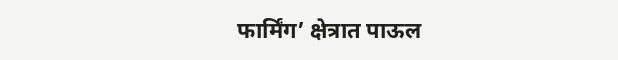फार्मिंग’ क्षेत्रात पाऊल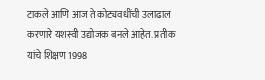टाकले आणि आज ते कोट्यवधींची उलाढाल करणारे यशस्वी उद्योजक बनले आहेत. प्रतीक यांचे शिक्षण 1998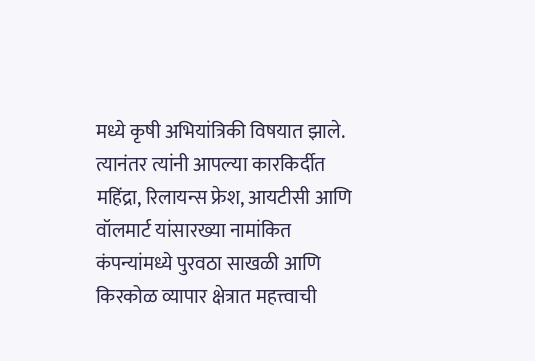मध्ये कृषी अभियांत्रिकी विषयात झाले. त्यानंतर त्यांनी आपल्या कारकिर्दीत महिंद्रा, रिलायन्स फ्रेश, आयटीसी आणि वॉलमार्ट यांसारख्या नामांकित कंपन्यांमध्ये पुरवठा साखळी आणि किरकोळ व्यापार क्षेत्रात महत्त्वाची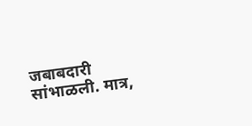जबाबदारी सांभाळली. मात्र,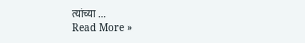त्यांच्या …
Read More »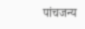पांचजन्य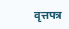वृत्तपत्र